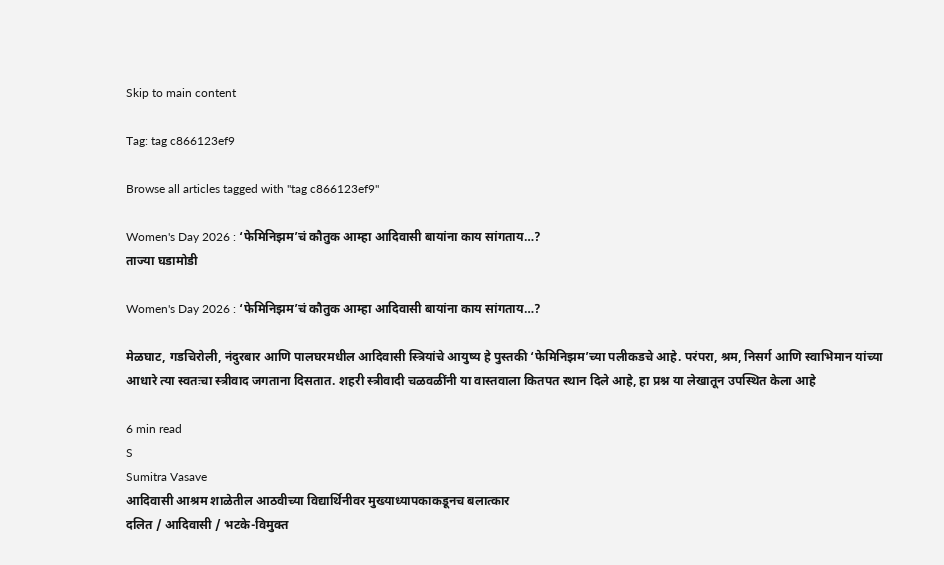Skip to main content

Tag: tag c866123ef9

Browse all articles tagged with "tag c866123ef9"

Women's Day 2026 : ‘फेमिनिझम’चं कौतुक आम्हा आदिवासी बायांना काय सांगताय…?
ताज्या घडामोडी

Women's Day 2026 : ‘फेमिनिझम’चं कौतुक आम्हा आदिवासी बायांना काय सांगताय…?

मेळघाट, गडचिरोली, नंदुरबार आणि पालघरमधील आदिवासी स्त्रियांचे आयुष्य हे पुस्तकी ‘फेमिनिझम’च्या पलीकडचे आहे. परंपरा, श्रम, निसर्ग आणि स्वाभिमान यांच्या आधारे त्या स्वतःचा स्त्रीवाद जगताना दिसतात. शहरी स्त्रीवादी चळवळींनी या वास्तवाला कितपत स्थान दिले आहे, हा प्रश्न या लेखातून उपस्थित केला आहे

6 min read
S
Sumitra Vasave
आदिवासी आश्रम शाळेतील आठवीच्या विद्यार्थिनीवर मुख्याध्यापकाकडूनच बलात्कार
दलित / आदिवासी / भटके-विमुक्त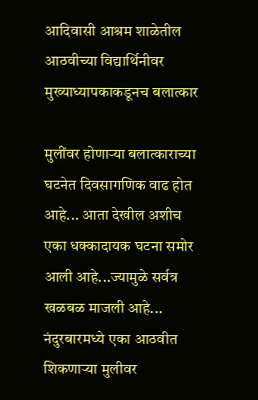आदिवासी आश्रम शाळेतील आठवीच्या विद्यार्थिनीवर मुख्याध्यापकाकडूनच बलात्कार

मुलींवर होणाऱ्या बलात्काराच्या घटनेत दिवसागणिक वाढ होत आहे... आता देखील अशीच एका धक्कादायक घटना समोर आली आहे...ज्यामुळे सर्वत्र खळबळ माजली आहे... नंदुरबारमध्ये एका आठवीत शिकणाऱ्या मुलीवर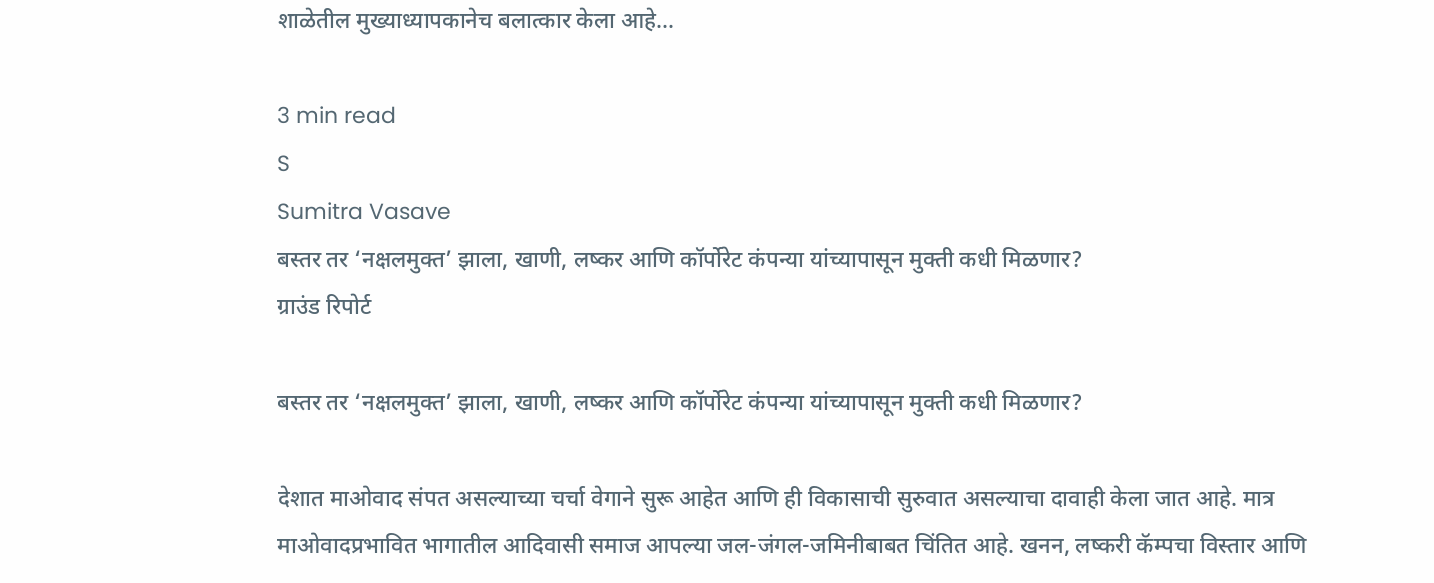शाळेतील मुख्याध्यापकानेच बलात्कार केला आहे...

3 min read
S
Sumitra Vasave
बस्तर तर ‘नक्षलमुक्त’ झाला, खाणी, लष्कर आणि कॉर्पोरेट कंपन्या यांच्यापासून मुक्ती कधी मिळणार?
ग्राउंड रिपोर्ट

बस्तर तर ‘नक्षलमुक्त’ झाला, खाणी, लष्कर आणि कॉर्पोरेट कंपन्या यांच्यापासून मुक्ती कधी मिळणार?

देशात माओवाद संपत असल्याच्या चर्चा वेगाने सुरू आहेत आणि ही विकासाची सुरुवात असल्याचा दावाही केला जात आहे. मात्र माओवादप्रभावित भागातील आदिवासी समाज आपल्या जल-जंगल-जमिनीबाबत चिंतित आहे. खनन, लष्करी कॅम्पचा विस्तार आणि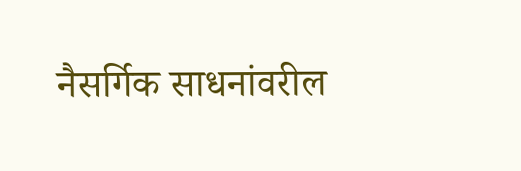नैसर्गिक साधनांवरील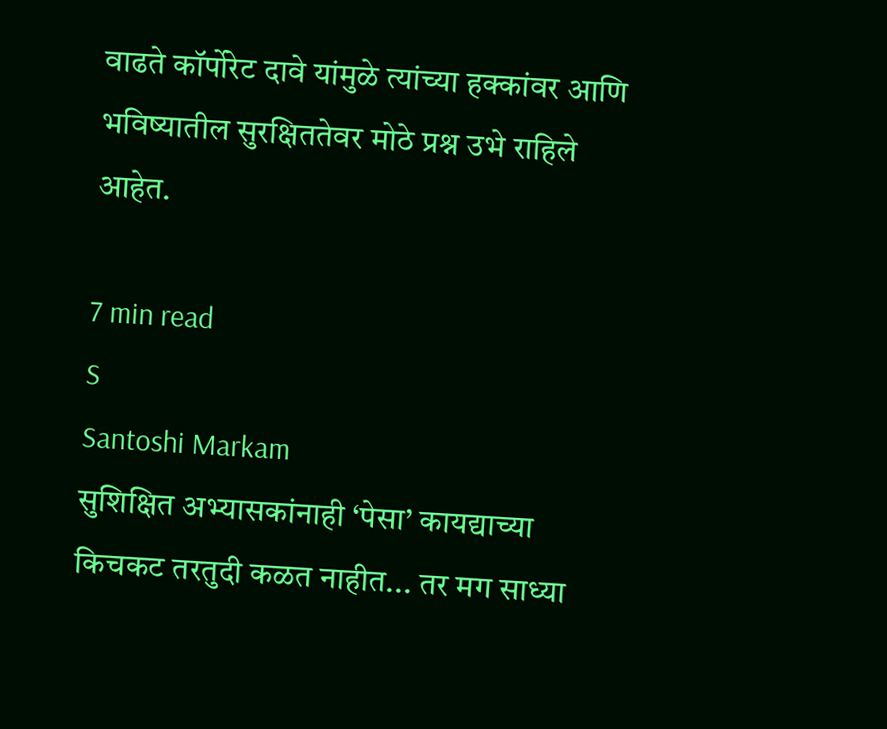वाढते कॉर्पोरेट दावे यांमुळे त्यांच्या हक्कांवर आणि भविष्यातील सुरक्षिततेवर मोठे प्रश्न उभे राहिले आहेत.

7 min read
S
Santoshi Markam
सुशिक्षित अभ्यासकांनाही ‘पेसा’ कायद्याच्या किचकट तरतुदी कळत नाहीत... तर मग साध्या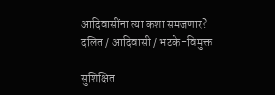आदिवासींना त्या कशा समजणार?
दलित / आदिवासी / भटके-विमुक्त

सुशिक्षित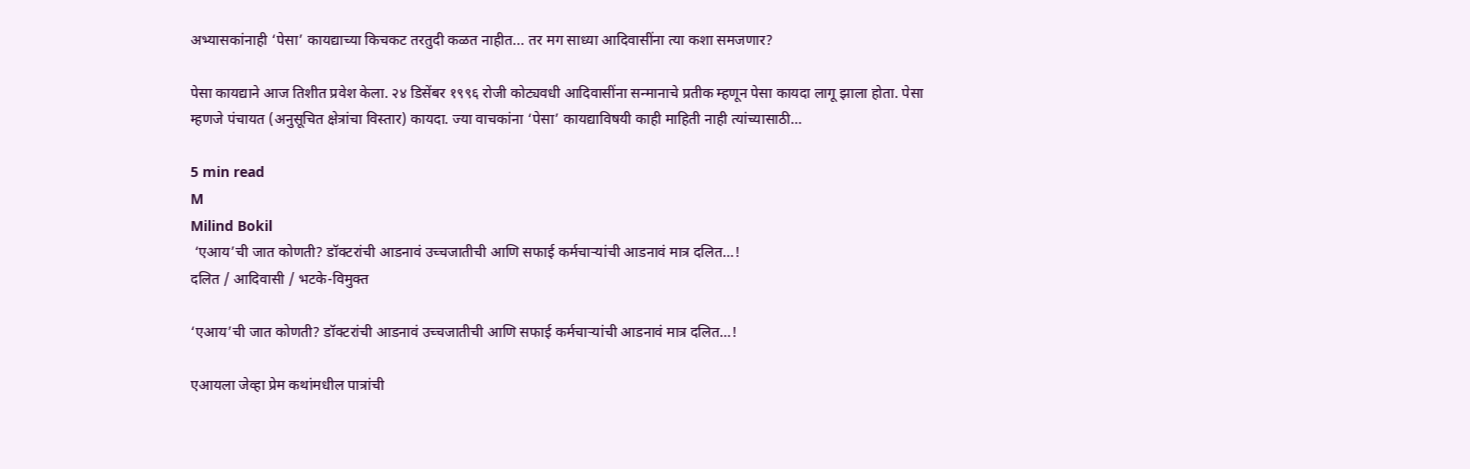अभ्यासकांनाही ‘पेसा’ कायद्याच्या किचकट तरतुदी कळत नाहीत... तर मग साध्या आदिवासींना त्या कशा समजणार?

पेसा कायद्याने आज तिशीत प्रवेश केला. २४ डिसेंबर १९९६ रोजी कोट्यवधी आदिवासींना सन्मानाचे प्रतीक म्हणून पेसा कायदा लागू झाला होता. पेसा म्हणजे पंचायत (अनुसूचित क्षेत्रांचा विस्तार) कायदा. ज्या वाचकांना ‘पेसा’ कायद्याविषयी काही माहिती नाही त्यांच्यासाठी…

5 min read
M
Milind Bokil
 ‘एआय’ची जात कोणती? डॉक्टरांची आडनावं उच्चजातीची आणि सफाई कर्मचाऱ्यांची आडनावं मात्र दलित…!
दलित / आदिवासी / भटके-विमुक्त

‘एआय’ची जात कोणती? डॉक्टरांची आडनावं उच्चजातीची आणि सफाई कर्मचाऱ्यांची आडनावं मात्र दलित…!

एआयला जेव्हा प्रेम कथांमधील पात्रांची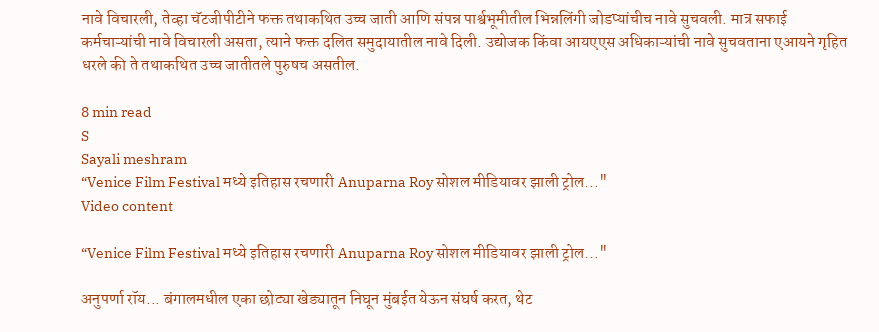नावे विचारली, तेव्हा चॅटजीपीटीने फक्त तथाकथित उच्च जाती आणि संपन्न पार्श्वभूमीतील भिन्नलिंगी जोडप्यांचीच नावे सुचवली. मात्र सफाई कर्मचाऱ्यांची नावे विचारली असता, त्याने फक्त दलित समुदायातील नावे दिली. उद्योजक किंवा आयएएस अधिकाऱ्यांची नावे सुचवताना एआयने गृहित धरले की ते तथाकथित उच्च जातीतले पुरुषच असतील.

8 min read
S
Sayali meshram
“Venice Film Festival मध्ये इतिहास रचणारी Anuparna Roy सोशल मीडियावर झाली ट्रोल..."
Video content

“Venice Film Festival मध्ये इतिहास रचणारी Anuparna Roy सोशल मीडियावर झाली ट्रोल..."

अनुपर्णा रॉय... बंगालमधील एका छोट्या खेड्यातून निघून मुंबईत येऊन संघर्ष करत, थेट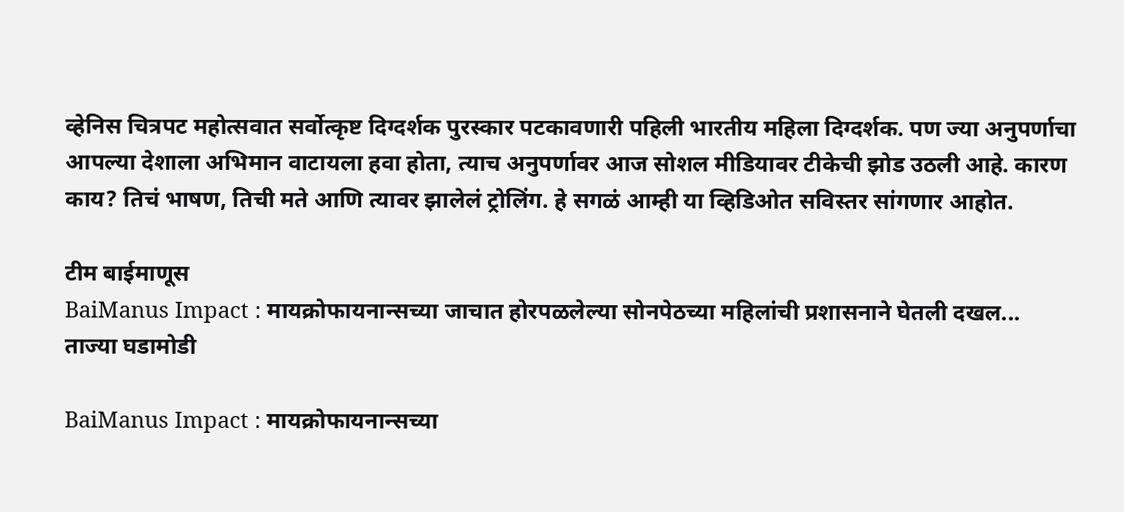व्हेनिस चित्रपट महोत्सवात सर्वोत्कृष्ट दिग्दर्शक पुरस्कार पटकावणारी पहिली भारतीय महिला दिग्दर्शक. पण ज्या अनुपर्णाचा आपल्या देशाला अभिमान वाटायला हवा होता, त्याच अनुपर्णावर आज सोशल मीडियावर टीकेची झोड उठली आहे. कारण काय? तिचं भाषण, तिची मते आणि त्यावर झालेलं ट्रोलिंग. हे सगळं आम्ही या व्हिडिओत सविस्तर सांगणार आहोत.

टीम बाईमाणूस
BaiManus Impact : मायक्रोफायनान्सच्या जाचात होरपळलेल्या सोनपेठच्या महिलांची प्रशासनाने घेतली दखल...
ताज्या घडामोडी

BaiManus Impact : मायक्रोफायनान्सच्या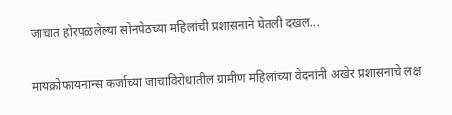जाचात होरपळलेल्या सोनपेठच्या महिलांची प्रशासनाने घेतली दखल...

मायक्रोफायनान्स कर्जाच्या जाचाविरोधातील ग्रामीण महिलांच्या वेदनांनी अखेर प्रशासनाचे लक्ष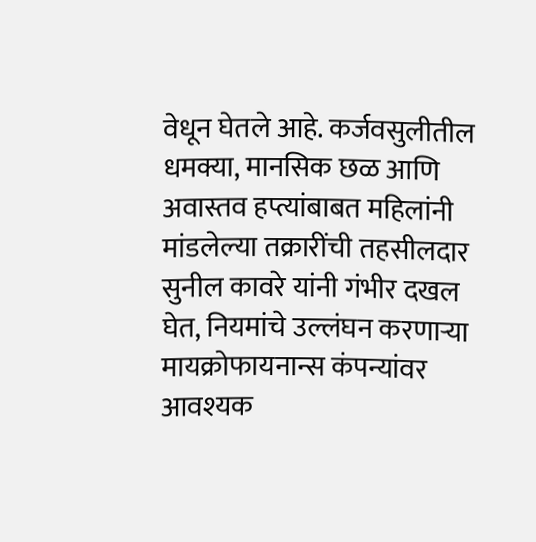वेधून घेतले आहे. कर्जवसुलीतील धमक्या, मानसिक छळ आणि अवास्तव हप्त्यांबाबत महिलांनी मांडलेल्या तक्रारींची तहसीलदार सुनील कावरे यांनी गंभीर दखल घेत, नियमांचे उल्लंघन करणाऱ्या मायक्रोफायनान्स कंपन्यांवर आवश्यक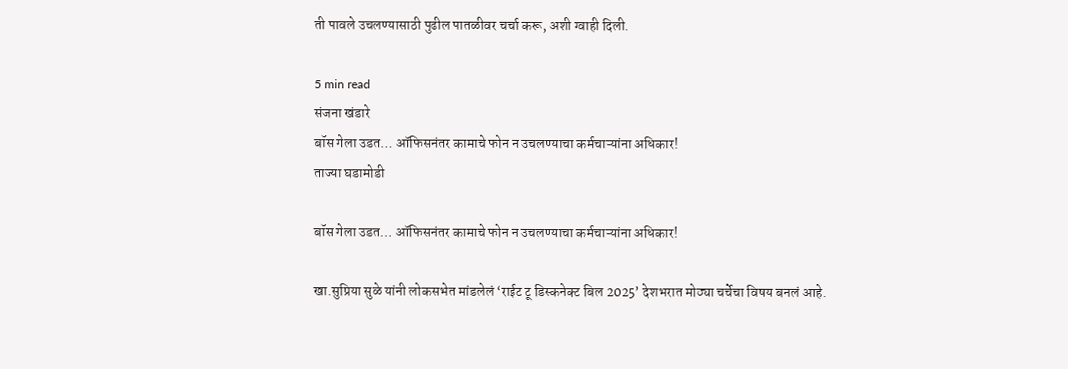ती पावले उचलण्यासाठी पुढील पातळीवर चर्चा करू, अशी ग्वाही दिली.

5 min read
संजना खंडारे
बॉस गेला उडत… ऑफिसनंतर कामाचे फोन न उचलण्याचा कर्मचाऱ्यांना अधिकार!
ताज्या घडामोडी

बॉस गेला उडत… ऑफिसनंतर कामाचे फोन न उचलण्याचा कर्मचाऱ्यांना अधिकार!

खा.सुप्रिया सुळे यांनी लोकसभेत मांडलेलं ‘राईट टू डिस्कनेक्ट बिल 2025’ देशभरात मोठ्या चर्चेचा विषय बनलं आहे.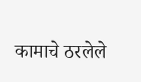कामाचे ठरलेले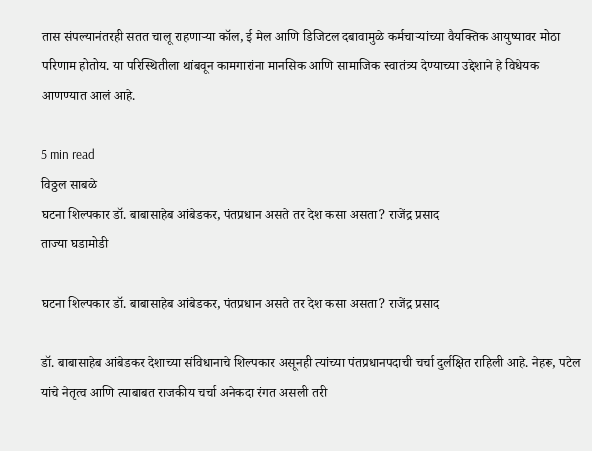तास संपल्यानंतरही सतत चालू राहणाऱ्या कॉल, ई मेल आणि डिजिटल दबावामुळे कर्मचार्‍यांच्या वैयक्तिक आयुष्यावर मोठा परिणाम होतोय. या परिस्थितीला थांबवून कामगारांना मानसिक आणि सामाजिक स्वातंत्र्य देण्याच्या उद्देशाने हे विधेयक आणण्यात आलं आहे.

5 min read
विठ्ठल साबळे
घटना शिल्पकार डॉ. बाबासाहेब आंबेडकर, पंतप्रधान असते तर देश कसा असता? राजेंद्र प्रसाद
ताज्या घडामोडी

घटना शिल्पकार डॉ. बाबासाहेब आंबेडकर, पंतप्रधान असते तर देश कसा असता? राजेंद्र प्रसाद

डॉ. बाबासाहेब आंबेडकर देशाच्या संविधानाचे शिल्पकार असूनही त्यांच्या पंतप्रधानपदाची चर्चा दुर्लक्षित राहिली आहे. नेहरू, पटेल यांचे नेतृत्व आणि त्याबाबत राजकीय चर्चा अनेकदा रंगत असली तरी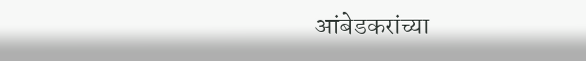आंबेडकरांच्या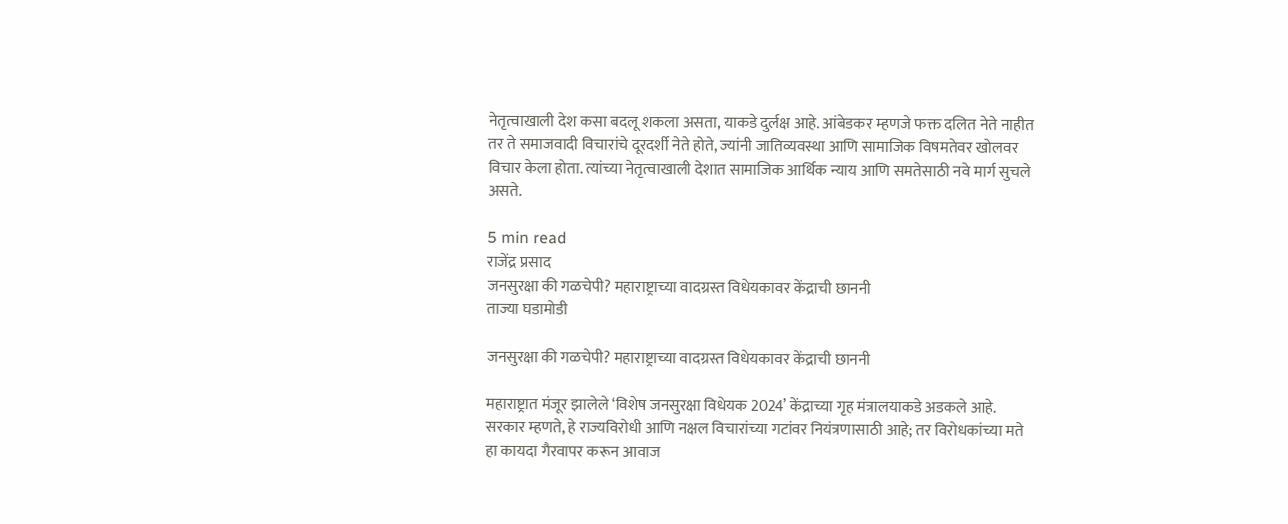नेतृत्वाखाली देश कसा बदलू शकला असता, याकडे दुर्लक्ष आहे. आंबेडकर म्हणजे फक्त दलित नेते नाहीत तर ते समाजवादी विचारांचे दूरदर्शी नेते होते, ज्यांनी जातिव्यवस्था आणि सामाजिक विषमतेवर खोलवर विचार केला होता. त्यांच्या नेतृत्वाखाली देशात सामाजिक आर्थिक न्याय आणि समतेसाठी नवे मार्ग सुचले असते.

5 min read
राजेंद्र प्रसाद
जनसुरक्षा की गळचेपी? महाराष्ट्राच्या वादग्रस्त विधेयकावर केंद्राची छाननी
ताज्या घडामोडी

जनसुरक्षा की गळचेपी? महाराष्ट्राच्या वादग्रस्त विधेयकावर केंद्राची छाननी

महाराष्ट्रात मंजूर झालेले ‘विशेष जनसुरक्षा विधेयक 2024’ केंद्राच्या गृह मंत्रालयाकडे अडकले आहे. सरकार म्हणते, हे राज्यविरोधी आणि नक्षल विचारांच्या गटांवर नियंत्रणासाठी आहे; तर विरोधकांच्या मते हा कायदा गैरवापर करून आवाज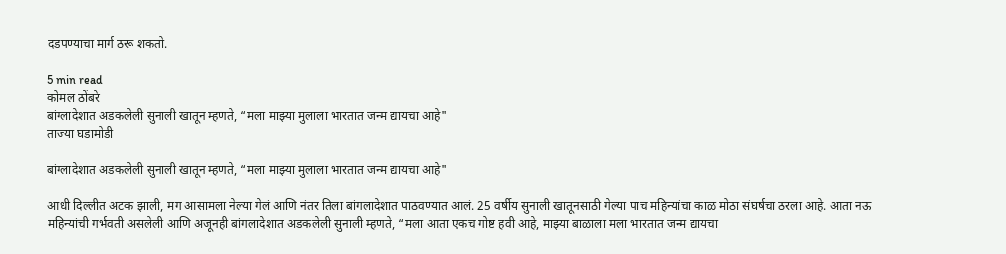दडपण्याचा मार्ग ठरू शकतो.

5 min read
कोमल ठोंबरे
बांग्लादेशात अडकलेली सुनाली खातून म्हणते, “मला माझ्या मुलाला भारतात जन्म द्यायचा आहे"
ताज्या घडामोडी

बांग्लादेशात अडकलेली सुनाली खातून म्हणते, “मला माझ्या मुलाला भारतात जन्म द्यायचा आहे"

आधी दिल्लीत अटक झाली, मग आसामला नेल्या गेलं आणि नंतर तिला बांगलादेशात पाठवण्यात आलं. 25 वर्षीय सुनाली खातूनसाठी गेल्या पाच महिन्यांचा काळ मोठा संघर्षचा ठरला आहे. आता नऊ महिन्यांची गर्भवती असलेली आणि अजूनही बांगलादेशात अडकलेली सुनाली म्हणते, “मला आता एकच गोष्ट हवी आहे, माझ्या बाळाला मला भारतात जन्म द्यायचा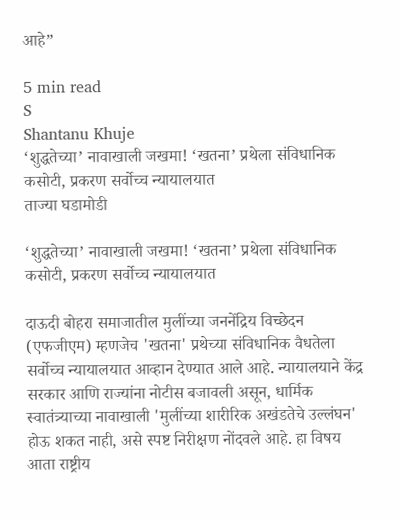आहे”

5 min read
S
Shantanu Khuje
‘शुद्धतेच्या’ नावाखाली जखमा! ‘खतना’ प्रथेला संविधानिक कसोटी, प्रकरण सर्वोच्च न्यायालयात
ताज्या घडामोडी

‘शुद्धतेच्या’ नावाखाली जखमा! ‘खतना’ प्रथेला संविधानिक कसोटी, प्रकरण सर्वोच्च न्यायालयात

दाऊदी बोहरा समाजातील मुलींच्या जननेंद्रिय विच्छेदन (एफजीएम) म्हणजेच 'खतना' प्रथेच्या संविधानिक वैधतेला सर्वोच्च न्यायालयात आव्हान देण्यात आले आहे. न्यायालयाने केंद्र सरकार आणि राज्यांना नोटीस बजावली असून, धार्मिक स्वातंत्र्याच्या नावाखाली 'मुलींच्या शारीरिक अखंडतेचे उल्लंघन' होऊ शकत नाही, असे स्पष्ट निरीक्षण नोंदवले आहे. हा विषय आता राष्ट्रीय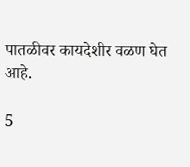पातळीवर कायदेशीर वळण घेत आहे.

5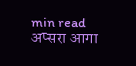min read
अप्सरा आगा